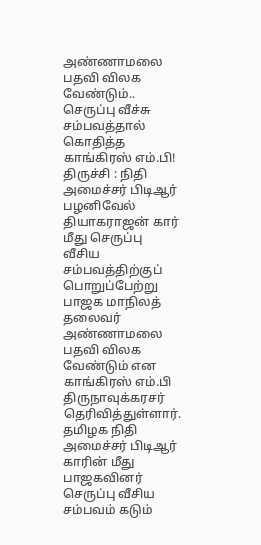அண்ணாமலை பதவி விலக வேண்டும்.. செருப்பு வீச்சு சம்பவத்தால் கொதித்த காங்கிரஸ் எம்.பி!
திருச்சி : நிதி அமைச்சர் பிடிஆர் பழனிவேல் தியாகராஜன் கார் மீது செருப்பு வீசிய சம்பவத்திற்குப் பொறுப்பேற்று பாஜக மாநிலத் தலைவர் அண்ணாமலை பதவி விலக வேண்டும் என காங்கிரஸ் எம்.பி திருநாவுக்கரசர் தெரிவித்துள்ளார்.
தமிழக நிதி அமைச்சர் பிடிஆர் காரின் மீது பாஜகவினர் செருப்பு வீசிய சம்பவம் கடும்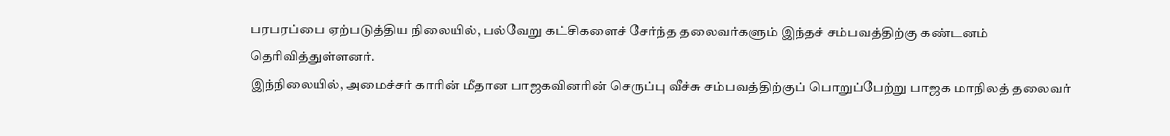பரபரப்பை ஏற்படுத்திய நிலையில், பல்வேறு கட்சிகளைச் சேர்ந்த தலைவர்களும் இந்தச் சம்பவத்திற்கு கண்டனம் தெரிவித்துள்ளனர்.
இந்நிலையில், அமைச்சர் காரின் மீதான பாஜகவினரின் செருப்பு வீச்சு சம்பவத்திற்குப் பொறுப்பேற்று பாஜக மாநிலத் தலைவர்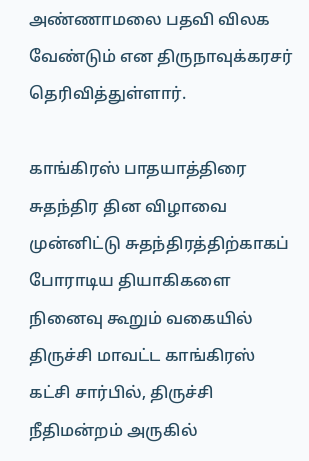அண்ணாமலை பதவி விலக வேண்டும் என திருநாவுக்கரசர் தெரிவித்துள்ளார்.

காங்கிரஸ் பாதயாத்திரை
சுதந்திர தின விழாவை முன்னிட்டு சுதந்திரத்திற்காகப் போராடிய தியாகிகளை நினைவு கூறும் வகையில் திருச்சி மாவட்ட காங்கிரஸ் கட்சி சார்பில், திருச்சி நீதிமன்றம் அருகில்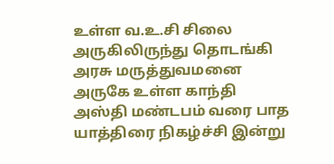உள்ள வ.உ.சி சிலை அருகிலிருந்து தொடங்கி அரசு மருத்துவமனை அருகே உள்ள காந்தி அஸ்தி மண்டபம் வரை பாத யாத்திரை நிகழ்ச்சி இன்று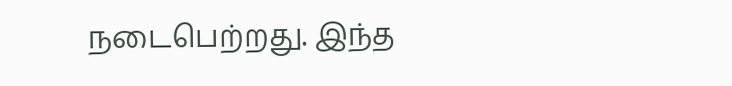நடைபெற்றது. இந்த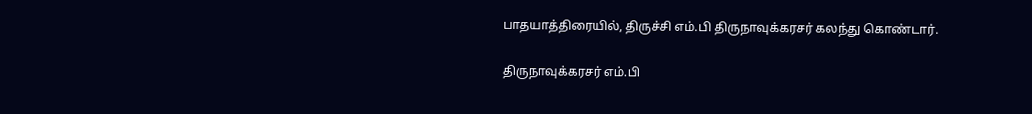பாதயாத்திரையில், திருச்சி எம்.பி திருநாவுக்கரசர் கலந்து கொண்டார்.

திருநாவுக்கரசர் எம்.பி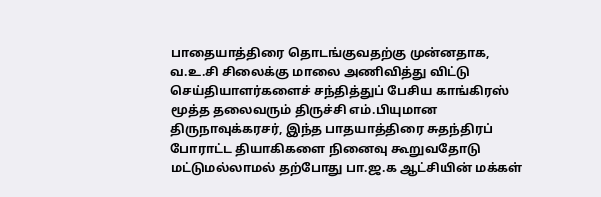பாதையாத்திரை தொடங்குவதற்கு முன்னதாக, வ.உ.சி சிலைக்கு மாலை அணிவித்து விட்டு செய்தியாளர்களைச் சந்தித்துப் பேசிய காங்கிரஸ் மூத்த தலைவரும் திருச்சி எம்.பியுமான திருநாவுக்கரசர், இந்த பாதயாத்திரை சுதந்திரப் போராட்ட தியாகிகளை நினைவு கூறுவதோடு மட்டுமல்லாமல் தற்போது பா.ஜ.க ஆட்சியின் மக்கள்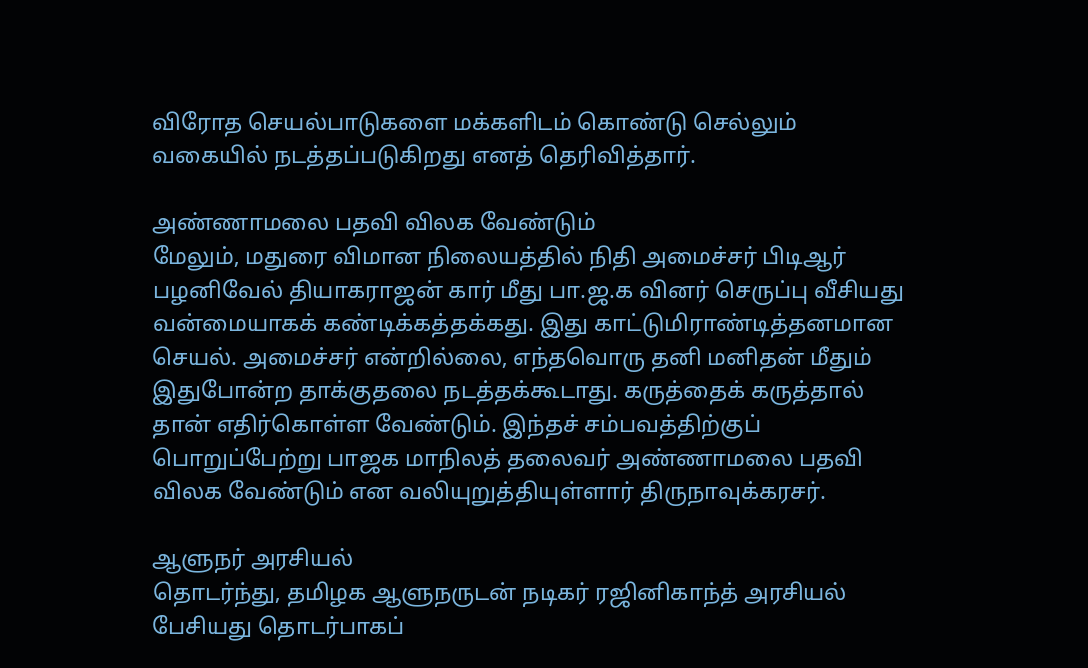விரோத செயல்பாடுகளை மக்களிடம் கொண்டு செல்லும் வகையில் நடத்தப்படுகிறது எனத் தெரிவித்தார்.

அண்ணாமலை பதவி விலக வேண்டும்
மேலும், மதுரை விமான நிலையத்தில் நிதி அமைச்சர் பிடிஆர் பழனிவேல் தியாகராஜன் கார் மீது பா.ஜ.க வினர் செருப்பு வீசியது வன்மையாகக் கண்டிக்கத்தக்கது. இது காட்டுமிராண்டித்தனமான செயல். அமைச்சர் என்றில்லை, எந்தவொரு தனி மனிதன் மீதும் இதுபோன்ற தாக்குதலை நடத்தக்கூடாது. கருத்தைக் கருத்தால் தான் எதிர்கொள்ள வேண்டும். இந்தச் சம்பவத்திற்குப் பொறுப்பேற்று பாஜக மாநிலத் தலைவர் அண்ணாமலை பதவி விலக வேண்டும் என வலியுறுத்தியுள்ளார் திருநாவுக்கரசர்.

ஆளுநர் அரசியல்
தொடர்ந்து, தமிழக ஆளுநருடன் நடிகர் ரஜினிகாந்த் அரசியல் பேசியது தொடர்பாகப்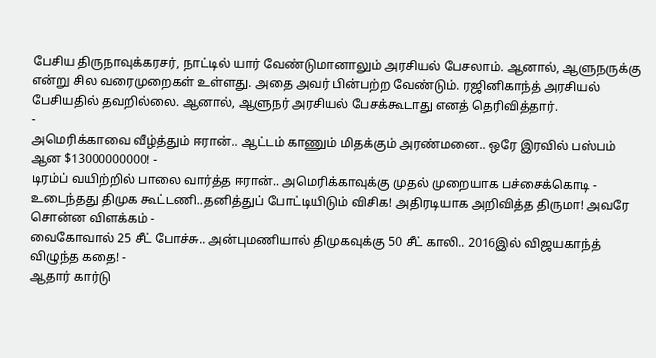பேசிய திருநாவுக்கரசர், நாட்டில் யார் வேண்டுமானாலும் அரசியல் பேசலாம். ஆனால், ஆளுநருக்கு என்று சில வரைமுறைகள் உள்ளது. அதை அவர் பின்பற்ற வேண்டும். ரஜினிகாந்த் அரசியல் பேசியதில் தவறில்லை. ஆனால், ஆளுநர் அரசியல் பேசக்கூடாது எனத் தெரிவித்தார்.
-
அமெரிக்காவை வீழ்த்தும் ஈரான்.. ஆட்டம் காணும் மிதக்கும் அரண்மனை.. ஒரே இரவில் பஸ்பம் ஆன $13000000000! -
டிரம்ப் வயிற்றில் பாலை வார்த்த ஈரான்.. அமெரிக்காவுக்கு முதல் முறையாக பச்சைக்கொடி -
உடைந்தது திமுக கூட்டணி..தனித்துப் போட்டியிடும் விசிக! அதிரடியாக அறிவித்த திருமா! அவரே சொன்ன விளக்கம் -
வைகோவால் 25 சீட் போச்சு.. அன்புமணியால் திமுகவுக்கு 50 சீட் காலி.. 2016இல் விஜயகாந்த் விழுந்த கதை! -
ஆதார் கார்டு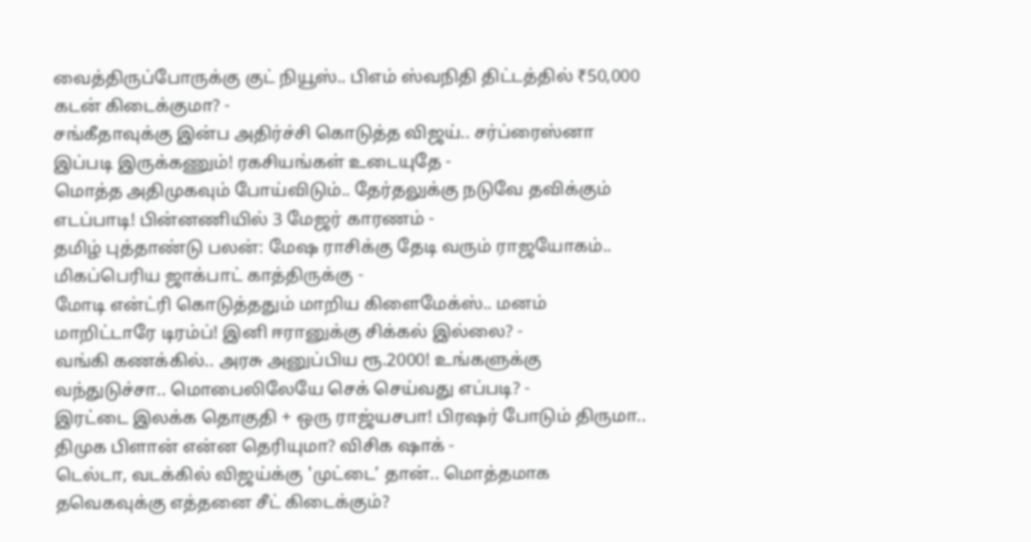வைத்திருப்போருக்கு குட் நியூஸ்.. பிஎம் ஸ்வநிதி திட்டத்தில் ₹50,000 கடன் கிடைக்குமா? -
சங்கீதாவுக்கு இன்ப அதிர்ச்சி கொடுத்த விஜய்.. சர்ப்ரைஸ்னா இப்படி இருக்கணும்! ரகசியங்கள் உடையுதே -
மொத்த அதிமுகவும் போய்விடும்.. தேர்தலுக்கு நடுவே தவிக்கும் எடப்பாடி! பின்னணியில் 3 மேஜர் காரணம் -
தமிழ் புத்தாண்டு பலன்: மேஷ ராசிக்கு தேடி வரும் ராஜயோகம்.. மிகப்பெரிய ஜாக்பாட் காத்திருக்கு -
மோடி என்ட்ரி கொடுத்ததும் மாறிய கிளைமேக்ஸ்.. மனம் மாறிட்டாரே டிரம்ப்! இனி ஈரானுக்கு சிக்கல் இல்லை? -
வங்கி கணக்கில்.. அரசு அனுப்பிய ரூ.2000! உங்களுக்கு வந்துடுச்சா.. மொபைலிலேயே செக் செய்வது எப்படி? -
இரட்டை இலக்க தொகுதி + ஒரு ராஜ்யசபா! பிரஷர் போடும் திருமா.. திமுக பிளான் என்ன தெரியுமா? விசிக ஷாக் -
டெல்டா, வடக்கில் விஜய்க்கு 'முட்டை’ தான்.. மொத்தமாக தவெகவுக்கு எத்தனை சீட் கிடைக்கும்?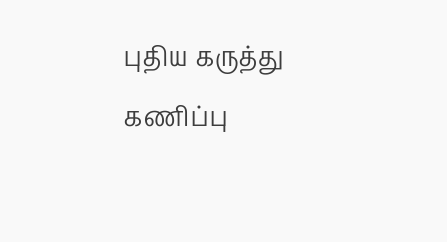புதிய கருத்து கணிப்பு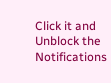Click it and Unblock the Notifications